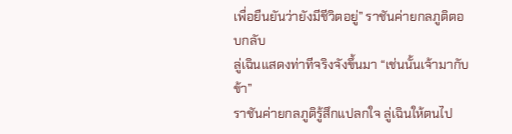เพื่อยืนยันว่ายังมีชีวิตอยู่” ราชันค่ายกลภูติตอบกลับ
ลู่เฉินแสดงท่าทีจริงจังขึ้นมา “เช่นนั้นเจ้ามากับข้า”
ราชันค่ายกลภูติรู้สึกแปลกใจ ลู่เฉินให้ตนไป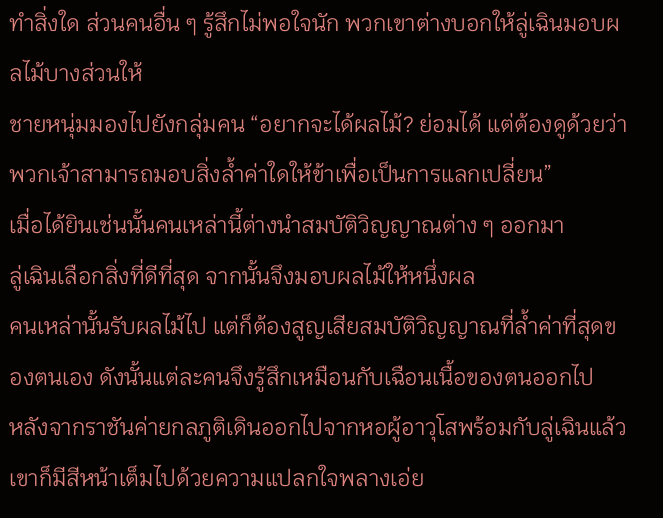ทำสิ่งใด ส่วนคนอื่น ๆ รู้สึกไม่พอใจนัก พวกเขาต่างบอกให้ลู่เฉินมอบผลไม้บางส่วนให้
ชายหนุ่มมองไปยังกลุ่มคน “อยากจะได้ผลไม้? ย่อมได้ แต่ต้องดูด้วยว่าพวกเจ้าสามารถมอบสิ่งล้ำค่าใดให้ข้าเพื่อเป็นการแลกเปลี่ยน”
เมื่อได้ยินเช่นนั้นคนเหล่านี้ต่างนำสมบัติวิญญาณต่าง ๆ ออกมา
ลู่เฉินเลือกสิ่งที่ดีที่สุด จากนั้นจึงมอบผลไม้ให้หนึ่งผล
คนเหล่านั้นรับผลไม้ไป แต่ก็ต้องสูญเสียสมบัติวิญญาณที่ล้ำค่าที่สุดของตนเอง ดังนั้นแต่ละคนจึงรู้สึกเหมือนกับเฉือนเนื้อของตนออกไป
หลังจากราชันค่ายกลภูติเดินออกไปจากหอผู้อาวุโสพร้อมกับลู่เฉินแล้ว เขาก็มีสีหน้าเต็มไปด้วยความแปลกใจพลางเอ่ย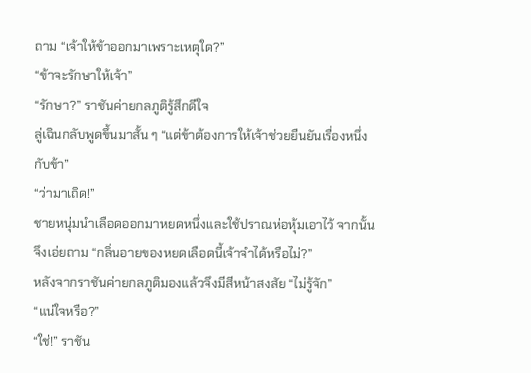ถาม “เจ้าให้ข้าออกมาเพราะเหตุใด?”
“ข้าจะรักษาให้เจ้า”
“รักษา?” ราชันค่ายกลภูติรู้สึกดีใจ
ลู่เฉินกลับพูดขึ้นมาสั้น ๆ “แต่ข้าต้องการให้เจ้าช่วยยืนยันเรื่องหนึ่งกับข้า”
“ว่ามาเถิด!”
ชายหนุ่มนำเลือดออกมาหยดหนึ่งและใช้ปราณห่อหุ้มเอาไว้ จากนั้นจึงเอ่ยถาม “กลิ่นอายของหยดเลือดนี้เจ้าจำได้หรือไม่?”
หลังจากราชันค่ายกลภูติมองแล้วจึงมีสีหน้าสงสัย “ไม่รู้จัก”
“แน่ใจหรือ?”
“ใช่!” ราชัน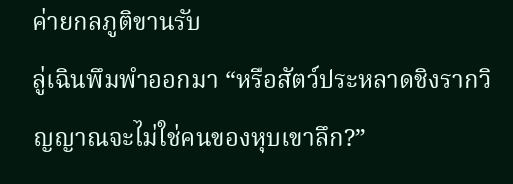ค่ายกลภูติขานรับ
ลู่เฉินพึมพำออกมา “หรือสัตว์ประหลาดชิงรากวิญญาณจะไม่ใช่คนของหุบเขาลึก?”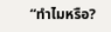“ทำไมหรือ?